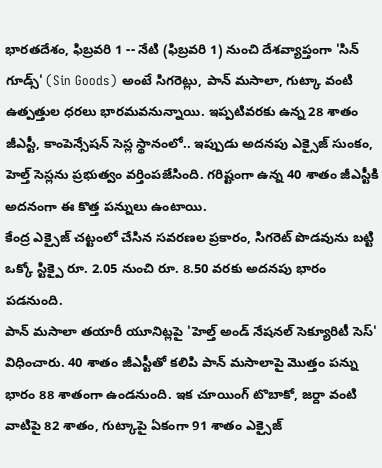భారతదేశం, ఫిబ్రవరి 1 -- నేటి (ఫిబ్రవరి 1) నుంచి దేశవ్యాప్తంగా 'సిన్ గూడ్స్' (Sin Goods) అంటే సిగరెట్లు, పాన్ మసాలా, గుట్కా వంటి ఉత్పత్తుల ధరలు భారమవనున్నాయి. ఇప్పటివరకు ఉన్న 28 శాతం జీఎస్టీ, కాంపెన్సేషన్ సెస్ల స్థానంలో.. ఇప్పుడు అదనపు ఎక్సైజ్ సుంకం, హెల్త్ సెస్లను ప్రభుత్వం వర్తింపజేసింది. గరిష్టంగా ఉన్న 40 శాతం జీఎస్టీకి అదనంగా ఈ కొత్త పన్నులు ఉంటాయి.
కేంద్ర ఎక్సైజ్ చట్టంలో చేసిన సవరణల ప్రకారం, సిగరెట్ పొడవును బట్టి ఒక్కో స్టిక్పై రూ. 2.05 నుంచి రూ. 8.50 వరకు అదనపు భారం పడనుంది.
పాన్ మసాలా తయారీ యూనిట్లపై 'హెల్త్ అండ్ నేషనల్ సెక్యూరిటీ సెస్' విధించారు. 40 శాతం జీఎస్టీతో కలిపి పాన్ మసాలాపై మొత్తం పన్ను భారం 88 శాతంగా ఉండనుంది. ఇక చూయింగ్ టొబాకో, జర్దా వంటి వాటిపై 82 శాతం, గుట్కాపై ఏకంగా 91 శాతం ఎక్సైజ్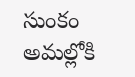సుంకం అమల్లోకి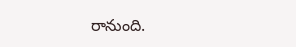రానుంది.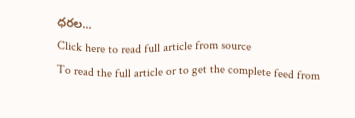ధరల...
Click here to read full article from source
To read the full article or to get the complete feed from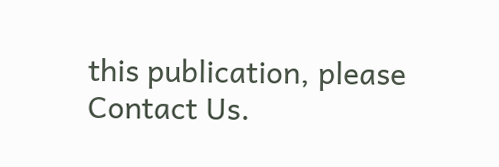this publication, please
Contact Us.